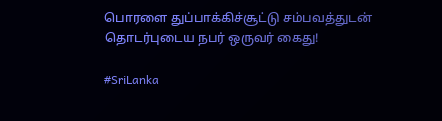பொரளை துப்பாக்கிச்சூட்டு சம்பவத்துடன் தொடர்புடைய நபர் ஒருவர் கைது!

#SriLanka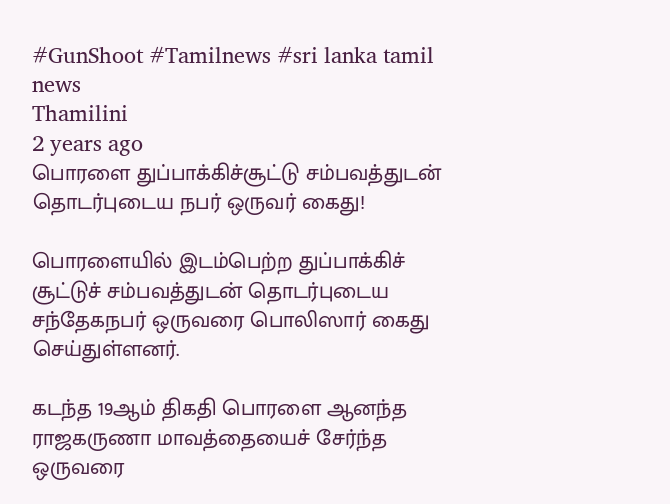#GunShoot #Tamilnews #sri lanka tamil news
Thamilini
2 years ago
பொரளை துப்பாக்கிச்சூட்டு சம்பவத்துடன் தொடர்புடைய நபர் ஒருவர் கைது!

பொரளையில் இடம்பெற்ற துப்பாக்கிச் சூட்டுச் சம்பவத்துடன் தொடர்புடைய சந்தேகநபர் ஒருவரை பொலிஸார் கைது செய்துள்ளனர்.

கடந்த 19ஆம் திகதி பொரளை ஆனந்த ராஜகருணா மாவத்தையைச் சேர்ந்த ஒருவரை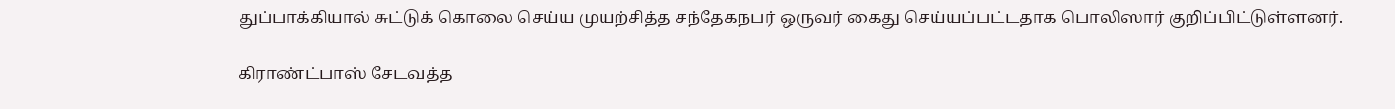துப்பாக்கியால் சுட்டுக் கொலை செய்ய முயற்சித்த சந்தேகநபர் ஒருவர் கைது செய்யப்பட்டதாக பொலிஸார் குறிப்பிட்டுள்ளனர்.

கிராண்ட்பாஸ் சேடவத்த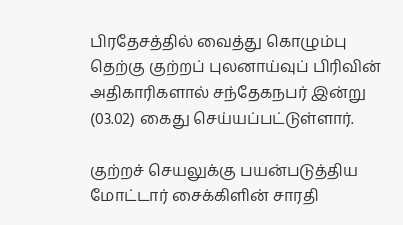பிரதேசத்தில் வைத்து கொழும்பு தெற்கு குற்றப் புலனாய்வுப் பிரிவின் அதிகாரிகளால் சந்தேகநபர் இன்று (03.02) கைது செய்யப்பட்டுள்ளார்.

குற்றச் செயலுக்கு பயன்படுத்திய மோட்டார் சைக்கிளின் சாரதி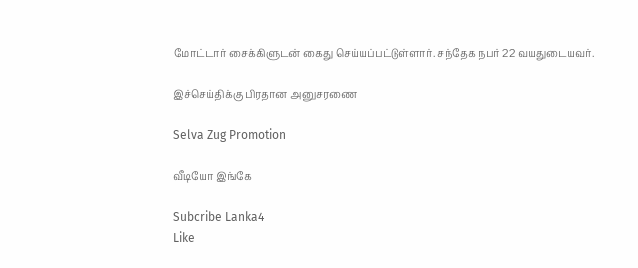மோட்டார் சைக்கிளுடன் கைது செய்யப்பட்டுள்ளார். சந்தேக நபர் 22 வயதுடையவர்.

இச்செய்திக்கு பிரதான அனுசரணை

Selva Zug Promotion

வீடியோ இங்கே

Subcribe Lanka4
Like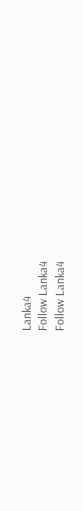Lanka4
Follow Lanka4
Follow Lanka4